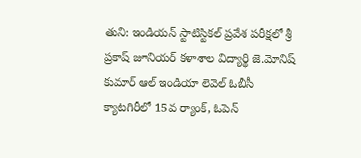తుని: ఇండియన్ స్టాటిస్టికల్ ప్రవేశ పరీక్షలో శ్రీ ప్రకాష్ జూనియర్ కళాశాల విద్యార్థి జె.మోనిష్ కుమార్ ఆల్ ఇండియా లెవెల్ ఓబీసీ క్యాటగిరీలో 15వ ర్యాంక్, ఓపెన్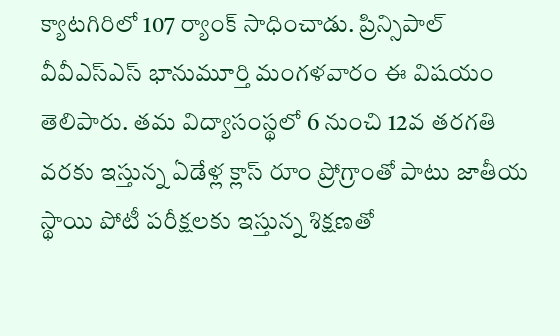క్యాటగిరిలో 107 ర్యాంక్ సాధించాడు. ప్రిన్సిపాల్ వీవీఎస్ఎస్ భానుమూర్తి మంగళవారం ఈ విషయం తెలిపారు. తమ విద్యాసంస్థలో 6 నుంచి 12వ తరగతి వరకు ఇస్తున్న ఏడేళ్ల క్లాస్ రూం ప్రోగ్రాంతో పాటు జాతీయ స్థాయి పోటీ పరీక్షలకు ఇస్తున్న శిక్షణతో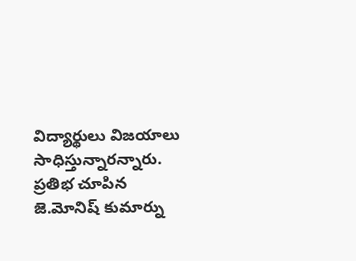విద్యార్థులు విజయాలు సాధిస్తున్నారన్నారు. ప్రతిభ చూపిన జె.మోనిష్ కుమార్ను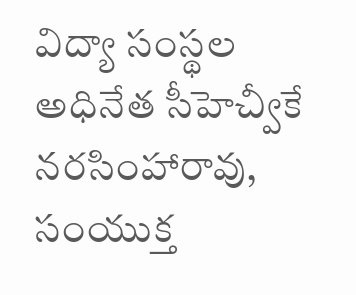విద్యా సంస్థల అధినేత సీహెచ్వీకే నరసింహారావు, సంయుక్త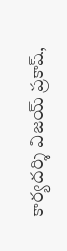కార్యదర్శి విజయ్ ప్రకాష్,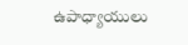ఉపాధ్యాయులు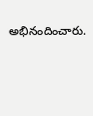అభినందించారు.